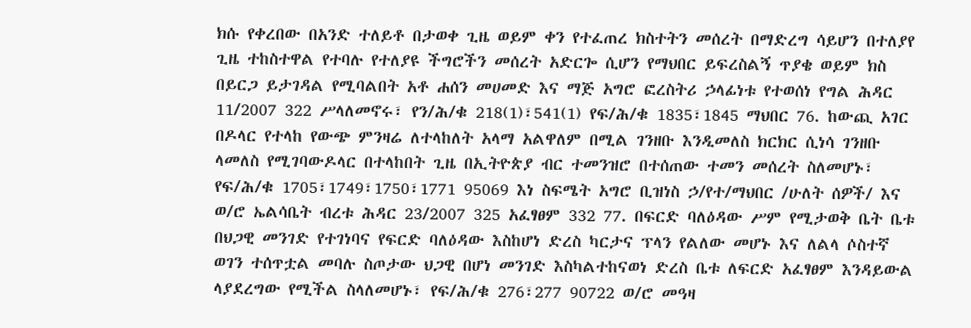ክሱ የቀረበው በአንድ ተለይቶ በታወቀ ጊዜ ወይም ቀን የተፈጠረ ክስተትን መሰረት በማድረግ ሳይሆን በተለያየ ጊዜ ተከስተዋል የተባሉ የተለያዩ ችግሮችን መሰረት አድርጐ ሲሆን የማህበር ይፍረስልኝ ጥያቄ ወይም ክስ በይርጋ ይታገዳል የሚባልበት አቶ ሐሰን መሀመድ እና ማጅ አግሮ ፎረስትሪ ኃላፊነቱ የተወሰነ የግል ሕዳር 11/2007 322 ሥላለመኖሩ፣ የን/ሕ/ቁ 218(1)፣541(1) የፍ/ሕ/ቁ 1835፣1845 ማህበር 76. ከውጪ አገር በዶላር የተላከ የውጭ ምንዛሬ ለተላከለት አላማ አልዋለም በሚል ገንዘቡ እንዲመለስ ክርክር ሲነሳ ገንዘቡ ላመለስ የሚገባውዶላር በተላከበት ጊዜ በኢትዮጵያ ብር ተመንዝሮ በተሰጠው ተመን መሰረት ስለመሆኑ፣ የፍ/ሕ/ቁ 1705፣1749፣1750፣1771 95069 እነ ስፍሜት አግሮ ቢዝነስ ኃ/የተ/ማህበር /ሁለት ሰዎች/ እና ወ/ሮ ኤልሳቤት ብረቱ ሕዳር 23/2007 325 አፈፃፀም 332 77. በፍርድ ባለዕዳው ሥም የሚታወቅ ቤት ቤቱ በህጋዊ መንገድ የተገነባና የፍርድ ባለዕዳው እስከሆነ ድረስ ካርታና ፕላን የልለው መሆኑ እና ለልላ ሶስተኛ ወገን ተሰጥቷል መባሉ ስጦታው ህጋዊ በሆነ መንገድ እስካልተከናወነ ድረስ ቤቱ ለፍርድ አፈፃፀም እንዳይውል ላያደረግው የሚችል ስላለመሆኑ፣ የፍ/ሕ/ቁ 276፣277 90722 ወ/ሮ መዓዛ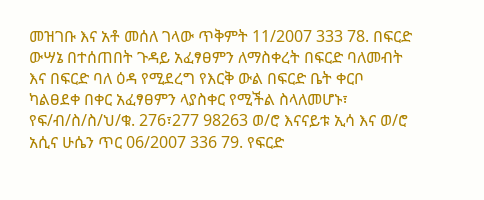መዝገቡ እና አቶ መሰለ ገላው ጥቅምት 11/2007 333 78. በፍርድ ውሣኔ በተሰጠበት ጉዳይ አፈፃፀምን ለማስቀረት በፍርድ ባለመብት እና በፍርድ ባለ ዕዳ የሚደረግ የእርቅ ውል በፍርድ ቤት ቀርቦ ካልፀደቀ በቀር አፈፃፀምን ላያስቀር የሚችል ስላለመሆኑ፣ የፍ/ብ/ስ/ስ/ህ/ቁ. 276፣277 98263 ወ/ሮ እናናይቱ ኢሳ እና ወ/ሮ አሲና ሁሴን ጥር 06/2007 336 79. የፍርድ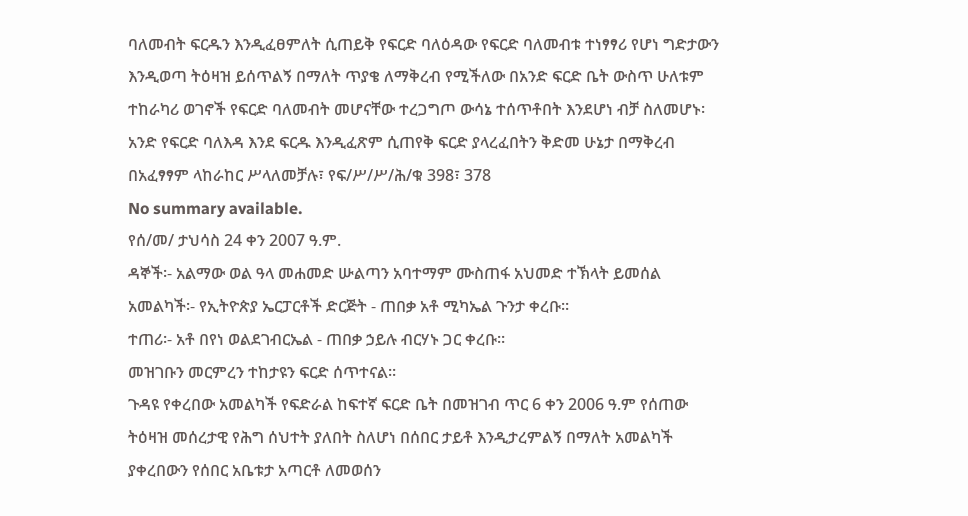ባለመብት ፍርዱን እንዲፈፀምለት ሲጠይቅ የፍርድ ባለዕዳው የፍርድ ባለመብቱ ተነፃፃሪ የሆነ ግድታውን እንዲወጣ ትዕዛዝ ይሰጥልኝ በማለት ጥያቄ ለማቅረብ የሚችለው በአንድ ፍርድ ቤት ውስጥ ሁለቱም ተከራካሪ ወገኖች የፍርድ ባለመብት መሆናቸው ተረጋግጦ ውሳኔ ተሰጥቶበት እንደሆነ ብቻ ስለመሆኑ፡አንድ የፍርድ ባለእዳ እንደ ፍርዱ እንዲፈጽም ሲጠየቅ ፍርድ ያላረፈበትን ቅድመ ሁኔታ በማቅረብ በአፈፃፃም ላከራከር ሥላለመቻሉ፣ የፍ/ሥ/ሥ/ሕ/ቁ 398፣ 378
No summary available.
የሰ/መ/ ታህሳስ 24 ቀን 2007 ዓ.ም.
ዳኞች፡- አልማው ወል ዓላ መሐመድ ሡልጣን አባተማም ሙስጠፋ አህመድ ተኽላት ይመሰል አመልካች፡- የኢትዮጵያ ኤርፓርቶች ድርጅት - ጠበቃ አቶ ሚካኤል ጉንታ ቀረቡ።
ተጠሪ፡- አቶ በየነ ወልደገብርኤል - ጠበቃ ኃይሉ ብርሃኑ ጋር ቀረቡ።
መዝገቡን መርምረን ተከታዩን ፍርድ ሰጥተናል።
ጉዳዩ የቀረበው አመልካች የፍድራል ከፍተኛ ፍርድ ቤት በመዝገብ ጥር 6 ቀን 2006 ዓ.ም የሰጠው ትዕዛዝ መሰረታዊ የሕግ ሰህተት ያለበት ስለሆነ በሰበር ታይቶ እንዲታረምልኝ በማለት አመልካች ያቀረበውን የሰበር አቤቱታ አጣርቶ ለመወሰን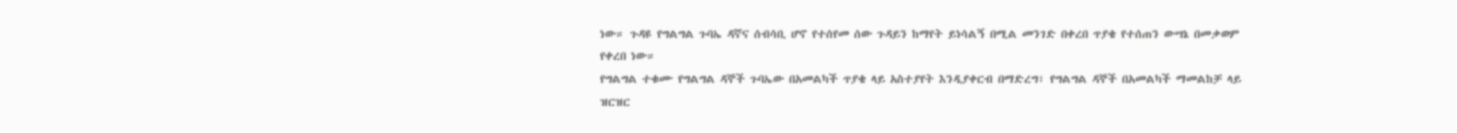ነው። ጉዳዩ የግልግል ጉባኤ ዳኛና ሰብሳቢ ሆኖ የተሰየመ ሰው ጉዳይን ከማየት ይነሳልኝ በሚል መንገድ በቀረበ ጥያቄ የተሰጠን ውሣኔ በመቃወም የቀረበ ነው።
የግልግል ተቁሙ የግልግል ዳኞች ጉባኤው በአመልካች ጥያቄ ላይ አስተያየት እንዲያቀርብ በማድረግ፣ የግልግል ዳኞች በአመልካች ማመልከቻ ላይ ዝርዝር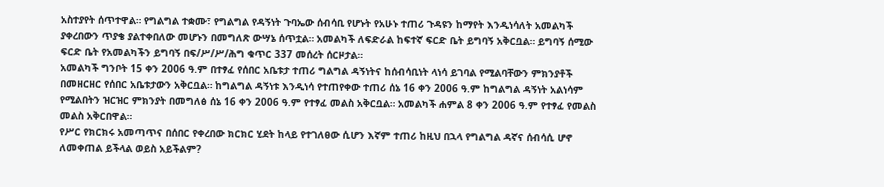አስተያየት ሰጥተዋል። የግልግል ተቋሙ፣ የግልግል የዳኝነት ጉባኤው ሰብሳቢ የሆኑት የአሁኑ ተጠሪ ጉዳዩን ከማየት እንዲነሳለት አመልካች ያቀረበውን ጥያቄ ያልተቀበለው መሆኑን በመግለጽ ውሣኔ ሰጥቷል። አመልካች ለፍድራል ከፍተኛ ፍርድ ቤት ይግባኝ አቅርቧል። ይግባኝ ሰሚው ፍርድ ቤት የአመልካችን ይግባኝ በፍ/ሥ/ሥ/ሕግ ቁጥር 337 መሰረት ሰርዞታል።
አመልካች ግንቦት 15 ቀን 2006 ዓ.ም በተፃፈ የሰበር አቤቱታ ተጠሪ ግልግል ዳኝነትና ከሰብሳቢነት ላነሳ ይገባል የሚልባቸውን ምክንያቶች በመዘርዘር የሰበር አቤቱታውን አቅርቧል። ከግልግል ዳኝነቱ እንዲነሳ የተጠየቀው ተጠሪ ሰኔ 16 ቀን 2006 ዓ.ም ከግልግል ዳኝነት አልነሳም የሚልበትን ዝርዝር ምክንያት በመግለፅ ሰኔ 16 ቀን 2006 ዓ.ም የተፃፈ መልስ አቅርቧል። አመልካች ሐምል 8 ቀን 2006 ዓ.ም የተፃፈ የመልስ መልስ አቅርበዋል።
የሥር የክርክሩ አመጣጥና በሰበር የቀረበው ክርክር ሂደት ከላይ የተገለፀው ሲሆን እኛም ተጠሪ ከዚህ በኋላ የግልግል ዳኛና ሰብሳሲ ሆኖ ለመቀጠል ይችላል ወይስ አይችልም?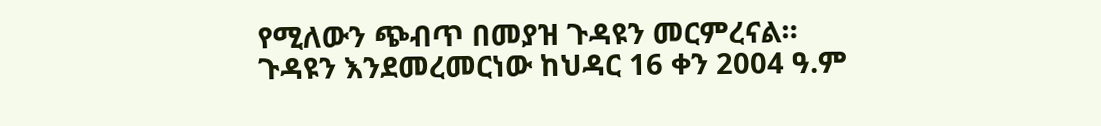የሚለውን ጭብጥ በመያዝ ጉዳዩን መርምረናል።
ጉዳዩን እንደመረመርነው ከህዳር 16 ቀን 2004 ዓ.ም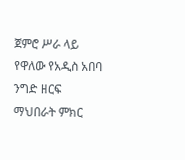ጀምሮ ሥራ ላይ የዋለው የአዲስ አበባ ንግድ ዘርፍ ማህበራት ምክር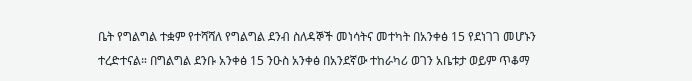ቤት የግልግል ተቋም የተሻሻለ የግልግል ደንብ ስለዳኞች መነሳትና መተካት በአንቀፅ 15 የደነገገ መሆኑን ተረድተናል። በግልግል ደንቡ አንቀፅ 15 ንዑስ አንቀፅ በአንደኛው ተከራካሪ ወገን አቤቱታ ወይም ጥቆማ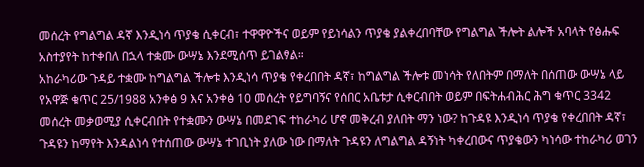መሰረት የግልግል ዳኛ እንዲነሳ ጥያቄ ሲቀርብ፣ ተዋዋዮችና ወይም የይነሳልን ጥያቄ ያልቀረበባቸው የግልግል ችሎት ልሎች አባላት የፅሑፍ አስተያየት ከተቀበለ በኋላ ተቋሙ ውሣኔ እንደሚሰጥ ይገልፃል።
አከራካሪው ጉዳይ ተቋሙ ከግልግል ችሎቱ እንዲነሳ ጥያቄ የቀረበበት ዳኛ፣ ከግልግል ችሎቱ መነሳት የለበትም በማለት በሰጠው ውሣኔ ላይ የአዋጅ ቁጥር 25/1988 አንቀፅ 9 እና አንቀፅ 10 መሰረት የይግባኝና የሰበር አቤቱታ ሲቀርብበት ወይም በፍትሐብሕር ሕግ ቁጥር 3342 መሰረት መቃወሚያ ሲቀርብበት የተቋሙን ውሣኔ በመደገፍ ተከራካሪ ሆኖ መቅረብ ያለበት ማን ነው? ከጉዳዩ እንዲነሳ ጥያቄ የቀረበበት ዳኛ፣ ጉዳዩን ከማየት እንዳልነሳ የተሰጠው ውሣኔ ተገቢነት ያለው ነው በማለት ጉዳዩን ለግልግል ዳኝነት ካቀረበውና ጥያቄውን ካነሳው ተከራካሪ ወገን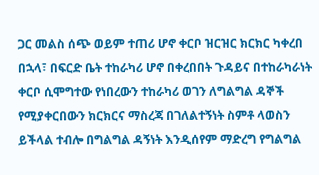ጋር መልስ ሰጭ ወይም ተጠሪ ሆኖ ቀርቦ ዝርዝር ክርክር ካቀረበ በኋላ፣ በፍርድ ቤት ተከራካሪ ሆኖ በቀረበበት ጉዳይና በተከራካራነት ቀርቦ ሲሞግተው የነበረውን ተከራካሪ ወገን ለግልግል ዳኞች የሚያቀርበውን ክርክርና ማስረጃ በገለልተኝነት ስምቶ ላወስን ይችላል ተብሎ በግልግል ዳኝነት እንዲሰየም ማድረግ የግልግል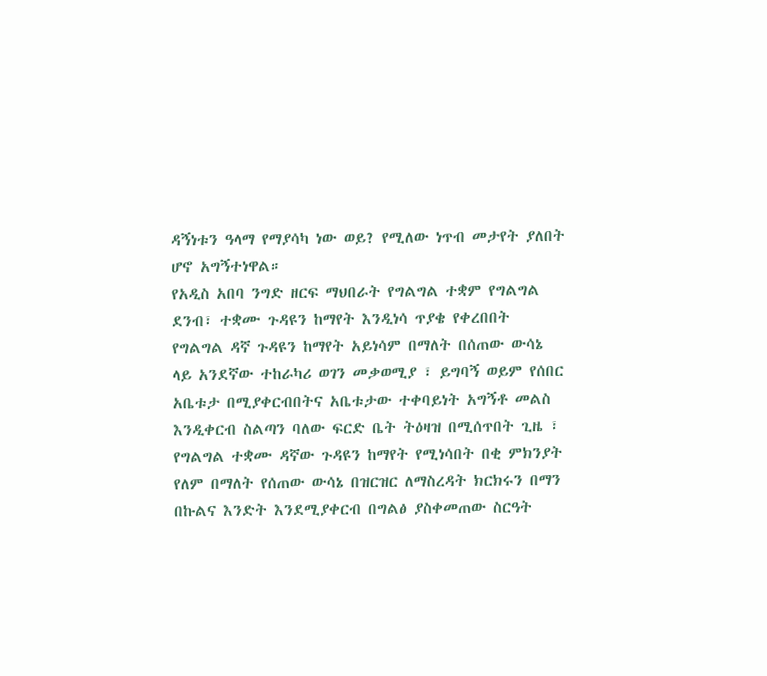ዳኝነቱን ዓላማ የማያሳካ ነው ወይ? የሚለው ነጥብ መታየት ያለበት ሆኖ አግኝተነዋል።
የአዲስ አበባ ንግድ ዘርፍ ማህበራት የግልግል ተቋም የግልግል ደንብ፣ ተቋሙ ጉዳዩን ከማየት እንዲነሳ ጥያቄ የቀረበበት የግልግል ዳኛ ጉዳዩን ከማየት አይነሳም በማለት በሰጠው ውሳኔ ላይ አንደኛው ተከራካሪ ወገን መቃወሚያ ፣ ይግባኝ ወይም የሰበር አቤቱታ በሚያቀርብበትና አቤቱታው ተቀባይነት አግኝቶ መልስ እንዲቀርብ ስልጣን ባለው ፍርድ ቤት ትዕዛዝ በሚሰጥበት ጊዜ ፣ የግልግል ተቋሙ ዳኛው ጉዳዩን ከማየት የሚነሳበት በቂ ምክንያት የለም በማለት የሰጠው ውሳኔ በዝርዝር ለማስረዳት ክርክሩን በማን በኩልና እንድት እንደሚያቀርብ በግልፅ ያስቀመጠው ስርዓት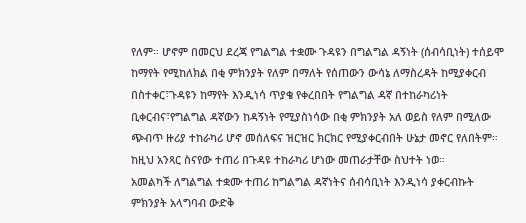የለም። ሆኖም በመርህ ደረጃ የግልግል ተቋሙ ጉዳዩን በግልግል ዳኝነት (ሰብሳቢነት) ተሰይሞ ከማየት የሚከለክል በቂ ምክንያት የለም በማለት የሰጠውን ውሳኔ ለማስረዳት ከሚያቀርብ በስተቀር፣ጉዳዩን ከማየት እንዲነሳ ጥያቄ የቀረበበት የግልግል ዳኛ በተከራካሪነት ቢቀርብና፣የግልግል ዳኛውን ከዳኝነት የሚያስነሳው በቂ ምክንያት አለ ወይስ የለም በሚለው ጭብጥ ዙሪያ ተከራካሪ ሆኖ መሰለፍና ዝርዝር ክርክር የሚያቀርብበት ሁኔታ መኖር የለበትም።
ከዚህ አንጻር ስናየው ተጠሪ በጉዳዩ ተከራካሪ ሆነው መጠራታቸው ስህተት ነወ።
አመልካች ለግልግል ተቋሙ ተጠሪ ከግልግል ዳኛነትና ሰብሳቢነት እንዲነሳ ያቀርብኩት ምክንያት አላግባብ ውድቅ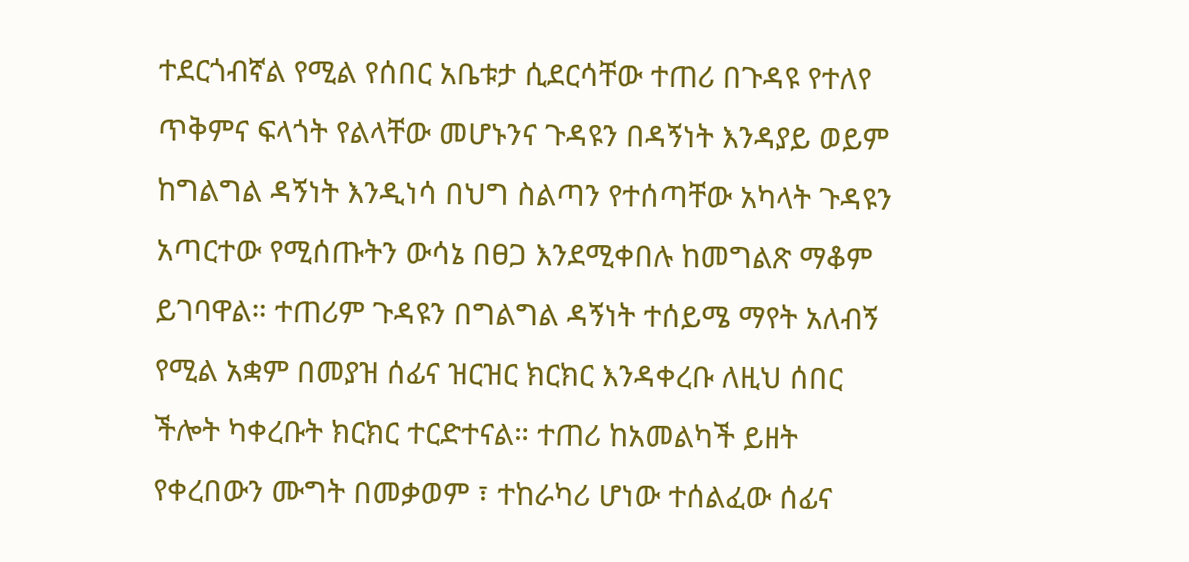ተደርጎብኛል የሚል የሰበር አቤቱታ ሲደርሳቸው ተጠሪ በጉዳዩ የተለየ ጥቅምና ፍላጎት የልላቸው መሆኑንና ጉዳዩን በዳኝነት እንዳያይ ወይም ከግልግል ዳኝነት እንዲነሳ በህግ ስልጣን የተሰጣቸው አካላት ጉዳዩን አጣርተው የሚሰጡትን ውሳኔ በፀጋ እንደሚቀበሉ ከመግልጽ ማቆም ይገባዋል። ተጠሪም ጉዳዩን በግልግል ዳኝነት ተሰይሜ ማየት አለብኝ የሚል አቋም በመያዝ ሰፊና ዝርዝር ክርክር እንዳቀረቡ ለዚህ ሰበር ችሎት ካቀረቡት ክርክር ተርድተናል። ተጠሪ ከአመልካች ይዘት የቀረበውን ሙግት በመቃወም ፣ ተከራካሪ ሆነው ተሰልፈው ሰፊና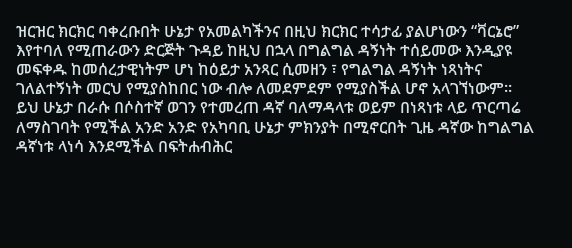ዝርዝር ክርክር ባቀረቡበት ሁኔታ የአመልካችንና በዚህ ክርክር ተሳታፊ ያልሆነውን “ቫርኔሮ” እየተባለ የሚጠራውን ድርጅት ጉዳይ ከዚህ በኋላ በግልግል ዳኝነት ተሰይመው እንዲያዩ መፍቀዱ ከመሰረታዊነትም ሆነ ከዕይታ አንጻር ሲመዘን ፣ የግልግል ዳኝነት ነጻነትና ገለልተኝነት መርህ የሚያስከበር ነው ብሎ ለመደምደም የሚያስችል ሆኖ አላገኘነውም።
ይህ ሁኔታ በራሱ በሶስተኛ ወገን የተመረጠ ዳኛ ባለማዳላቱ ወይም በነጻነቱ ላይ ጥርጣሬ ለማስገባት የሚችል አንድ አንድ የአካባቢ ሁኔታ ምክንያት በሚኖርበት ጊዜ ዳኛው ከግልግል ዳኛነቱ ላነሳ እንደሚችል በፍትሐብሕር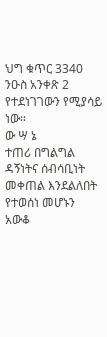ህግ ቁጥር 3340 ንዑስ አንቀጽ 2 የተደነገገውን የሚያሳይ ነው።
ው ሣ ኔ
ተጠሪ በግልግል ዳኝነትና ሰብሳቢነት መቀጠል እንደልለበት የተወሰነ መሆኑን አውቆ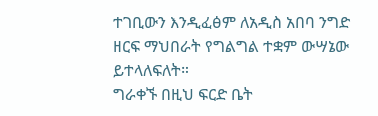ተገቢውን እንዲፈፅም ለአዲስ አበባ ንግድ ዘርፍ ማህበራት የግልግል ተቋም ውሣኔው ይተላለፍለት።
ግራቀኙ በዚህ ፍርድ ቤት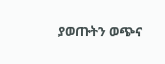ያወጡትን ወጭና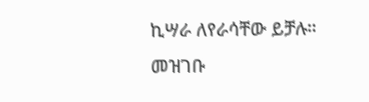ኪሣራ ለየራሳቸው ይቻሉ።
መዝገቡ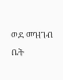ወደ መዝገብ ቤት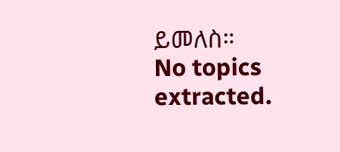ይመለስ።
No topics extracted.